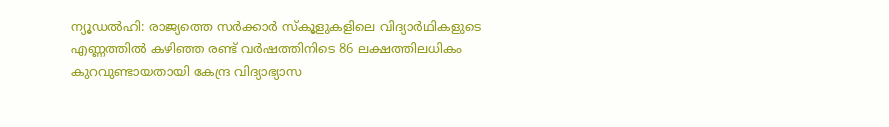ന്യൂഡൽഹി: രാജ്യത്തെ സർക്കാർ സ്കൂളുകളിലെ വിദ്യാർഥികളുടെ എണ്ണത്തിൽ കഴിഞ്ഞ രണ്ട് വർഷത്തിനിടെ 86 ലക്ഷത്തിലധികം കുറവുണ്ടായതായി കേന്ദ്ര വിദ്യാഭ്യാസ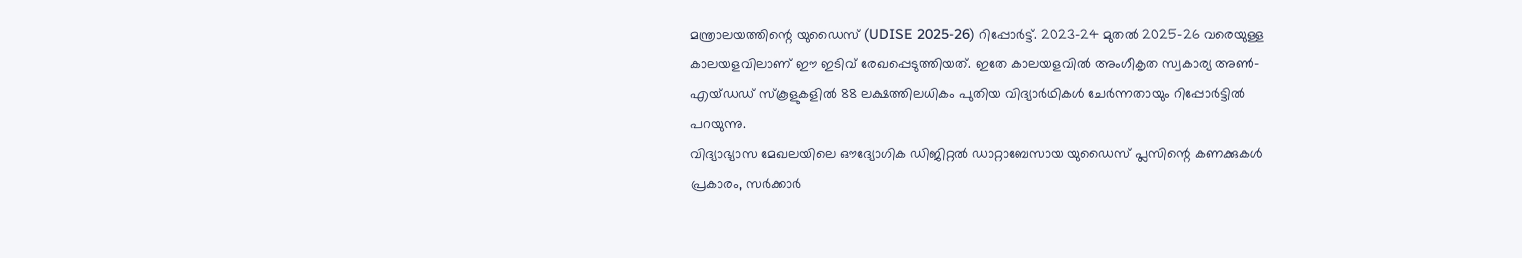മന്ത്രാലയത്തിന്റെ യുഡൈസ് (UDISE 2025-26) റിപ്പോർട്ട്. 2023-24 മുതൽ 2025-26 വരെയുള്ള കാലയളവിലാണ് ഈ ഇടിവ് രേഖപ്പെടുത്തിയത്. ഇതേ കാലയളവിൽ അംഗീകൃത സ്വകാര്യ അൺ-എയ്ഡഡ് സ്കൂളുകളിൽ 88 ലക്ഷത്തിലധികം പുതിയ വിദ്യാർഥികൾ ചേർന്നതായും റിപ്പോർട്ടിൽ പറയുന്നു.
വിദ്യാഭ്യാസ മേഖലയിലെ ഔദ്യോഗിക ഡിജിറ്റൽ ഡാറ്റാബേസായ യുഡൈസ് പ്ലസിന്റെ കണക്കുകൾ പ്രകാരം, സർക്കാർ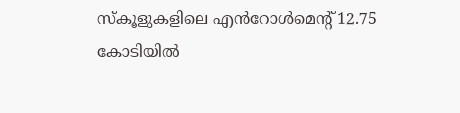സ്കൂളുകളിലെ എൻറോൾമെന്റ് 12.75 കോടിയിൽ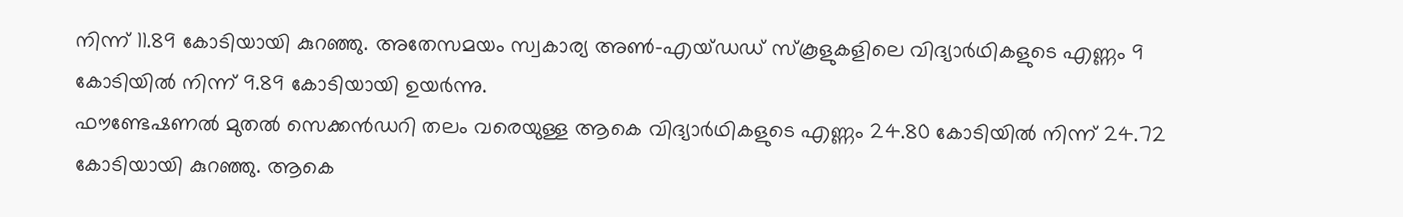നിന്ന് 11.89 കോടിയായി കുറഞ്ഞു. അതേസമയം സ്വകാര്യ അൺ-എയ്ഡഡ് സ്കൂളുകളിലെ വിദ്യാർഥികളുടെ എണ്ണം 9 കോടിയിൽ നിന്ന് 9.89 കോടിയായി ഉയർന്നു.
ഫൗണ്ടേഷണൽ മുതൽ സെക്കൻഡറി തലം വരെയുള്ള ആകെ വിദ്യാർഥികളുടെ എണ്ണം 24.80 കോടിയിൽ നിന്ന് 24.72 കോടിയായി കുറഞ്ഞു. ആകെ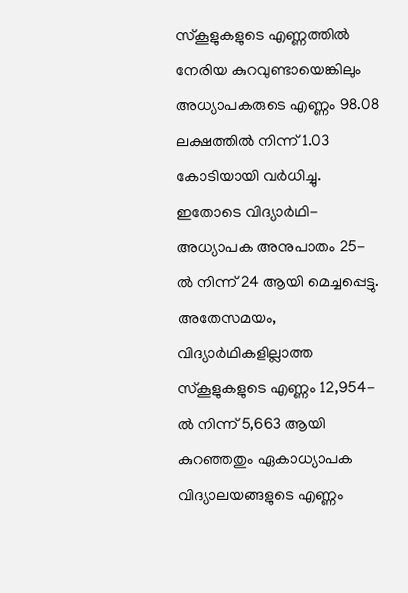സ്കൂളുകളുടെ എണ്ണത്തിൽ നേരിയ കുറവുണ്ടായെങ്കിലും അധ്യാപകരുടെ എണ്ണം 98.08 ലക്ഷത്തിൽ നിന്ന് 1.03 കോടിയായി വർധിച്ചു. ഇതോടെ വിദ്യാർഥി-അധ്യാപക അനുപാതം 25-ൽ നിന്ന് 24 ആയി മെച്ചപ്പെട്ടു.
അതേസമയം, വിദ്യാർഥികളില്ലാത്ത സ്കൂളുകളുടെ എണ്ണം 12,954-ൽ നിന്ന് 5,663 ആയി കുറഞ്ഞതും ഏകാധ്യാപക വിദ്യാലയങ്ങളുടെ എണ്ണം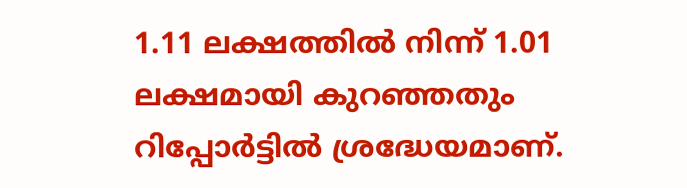1.11 ലക്ഷത്തിൽ നിന്ന് 1.01 ലക്ഷമായി കുറഞ്ഞതും റിപ്പോർട്ടിൽ ശ്രദ്ധേയമാണ്.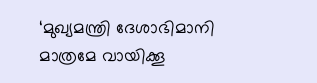‘മുഖ്യമന്ത്രി ദേശാഭിമാനി മാത്രമേ വായിക്കൂ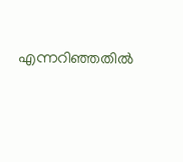എന്നറിഞ്ഞതിൽ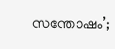സന്തോഷം’;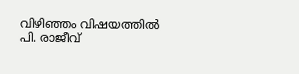വിഴിഞ്ഞം വിഷയത്തിൽ പി. രാജീവ്